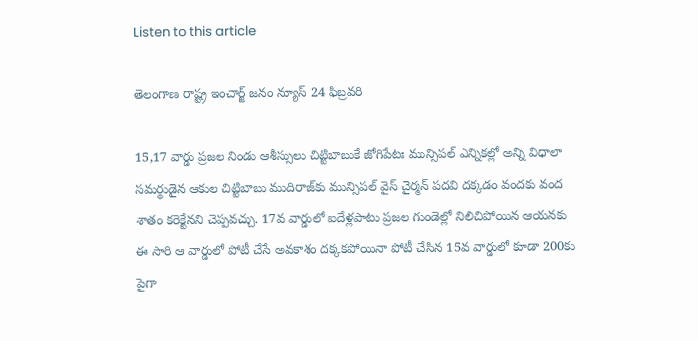Listen to this article

తెలంగాణ రాష్ట్ర ఇంచార్జ్ జనం న్యూస్ 24 ఫిబ్రవరి

15,17 వార్డు ప్రజల నిండు ఆశీస్సులు చిట్టిబాబుకే జోగిపేటః మున్సిపల్‌ ఎన్నికల్లో అన్ని విధాలా సమర్థుడైన ఆకుల చిట్టిబాబు ముదిరాజ్‌కు మున్సిపల్‌ వైస్‌ చైర్మన్‌ పదవి దక్కడం వందకు వంద శాతం కరెక్టేనని చెప్పవచ్చు. 17వ వార్డులో ఐదేళ్లపాటు ప్రజల గుండెల్లో నిలిచిపోయిన ఆయనకు ఈ సారి ఆ వార్డులో పోటీ చేసే అవకాశం దక్కకపోయినా పోటీ చేసిన 15వ వార్డులో కూడా 200కు పైగా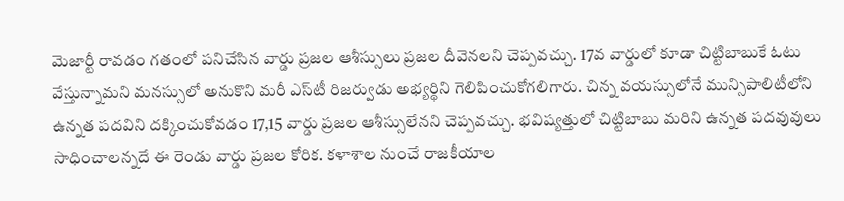మెజార్టీ రావడం గతంలో పనిచేసిన వార్డు ప్రజల ఆశీస్సులు ప్రజల దీవెనలని చెప్పవచ్చు. 17వ వార్డులో కూడా చిట్టిబాబుకే ఓటు వేస్తున్నామని మనస్సులో అనుకొని మరీ ఎస్‌టీ రిజర్వుడు అభ్యర్థిని గెలిపించుకోగలిగారు. చిన్న వయస్సులోనే మున్సిపాలిటీలోని ఉన్నత పదవిని దక్కించుకోవడం 17,15 వార్డు ప్రజల ఆశీస్సులేనని చెప్పవచ్చు. భవిష్యత్తులో చిట్టిబాబు మరిని ఉన్నత పదవువులు సాధించాలన్నదే ఈ రెండు వార్డు ప్రజల కోరిక. కళాశాల నుంచే రాజకీయాల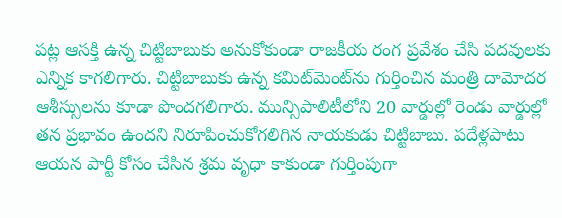పట్ల ఆసక్తి ఉన్న చిట్టిబాబుకు అనుకోకుండా రాజకీయ రంగ ప్రవేశం చేసి పదవులకు ఎన్నిక కాగలిగారు. చిట్టిబాబుకు ఉన్న కమిట్‌మెంట్‌ను గుర్తించిన మంత్రి దామోదర ఆశీస్సులను కూడా పొందగలిగారు. మున్సిపాలిటీలోని 20 వార్డుల్లో రెండు వార్డుల్లో తన ప్రభావం ఉందని నిరూపించుకోగలిగిన నాయకుడు చిట్టిబాబు. పదేళ్లపాటు ఆయన పార్టీ కోసం చేసిన శ్రమ వృధా కాకుండా గుర్తింపుగా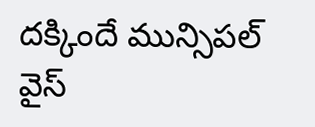దక్కిందే మున్సిపల్‌ వైస్‌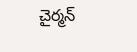చైర్మన్‌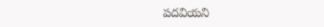పదవియని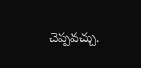చెప్పవచ్చు.